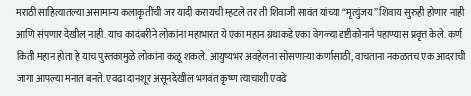मराठी साहित्यातल्या असामान्य कलाकृतींची जर यादी करायची म्हटले तर ती शिवाजी सावंत यांच्या “मृत्युंजय” शिवाय सुरुही होणार नाही आणि संपणार देखील नाही. याच कादंबरीने लोकांना महाभारत ये एका महान ग्रंथाकडे एका वेगळ्या दृष्टीकोनाने पहाण्यास प्रवृत्त केले. कर्ण किती महान होता हे याच पुस्तकामुळे लोकांना कळू शकले. आयुष्यभर अवहेलना सोसणाऱ्या कर्णासाठी, वाचताना नकळतच एक आदराची जागा आपल्या मनात बनते. एवढा दानशूर असूनदेखील भगवंत कृष्ण त्याचाशी एवढे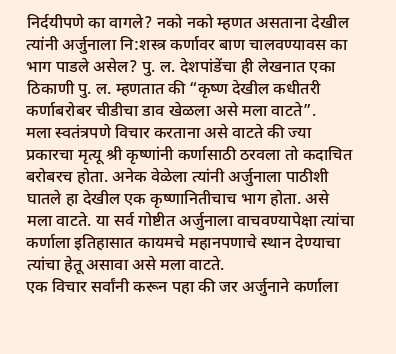निर्दयीपणे का वागले? नको नको म्हणत असताना देखील त्यांनी अर्जुनाला नि:शस्त्र कर्णावर बाण चालवण्यावस का भाग पाडले असेल? पु. ल. देशपांडेंचा ही लेखनात एका ठिकाणी पु. ल. म्हणतात की “कृष्ण देखील कधीतरी कर्णाबरोबर चीडीचा डाव खेळला असे मला वाटते”.
मला स्वतंत्रपणे विचार करताना असे वाटते की ज्या प्रकारचा मृत्यू श्री कृष्णांनी कर्णासाठी ठरवला तो कदाचित बरोबरच होता. अनेक वेळेला त्यांनी अर्जुनाला पाठीशी घातले हा देखील एक कृष्णानितीचाच भाग होता. असे मला वाटते. या सर्व गोष्टीत अर्जुनाला वाचवण्यापेक्षा त्यांचा कर्णाला इतिहासात कायमचे महानपणाचे स्थान देण्याचा त्यांचा हेतू असावा असे मला वाटते.
एक विचार सर्वांनी करून पहा की जर अर्जुनाने कर्णाला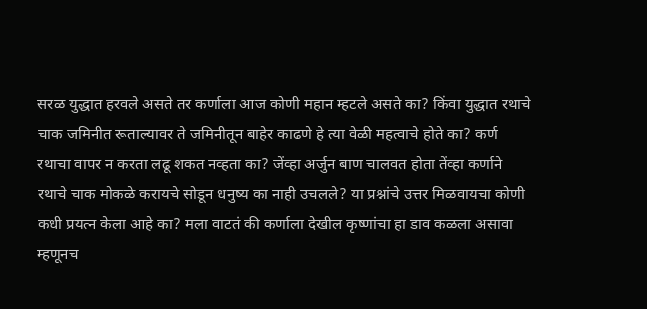सरळ युद्धात हरवले असते तर कर्णाला आज कोणी महान म्हटले असते का? किंवा युद्धात रथाचे चाक जमिनीत रूताल्यावर ते जमिनीतून बाहेर काढणे हे त्या वेळी महत्वाचे होते का? कर्ण रथाचा वापर न करता लढू शकत नव्हता का? जेंव्हा अर्जुन बाण चालवत होता तेंव्हा कर्णाने रथाचे चाक मोकळे करायचे सोडून धनुष्य का नाही उचलले? या प्रश्नांचे उत्तर मिळवायचा कोणी कधी प्रयत्न केला आहे का? मला वाटतं की कर्णाला देखील कृष्णांचा हा डाव कळला असावा म्हणूनच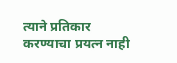त्याने प्रतिकार करण्याचा प्रयत्न नाही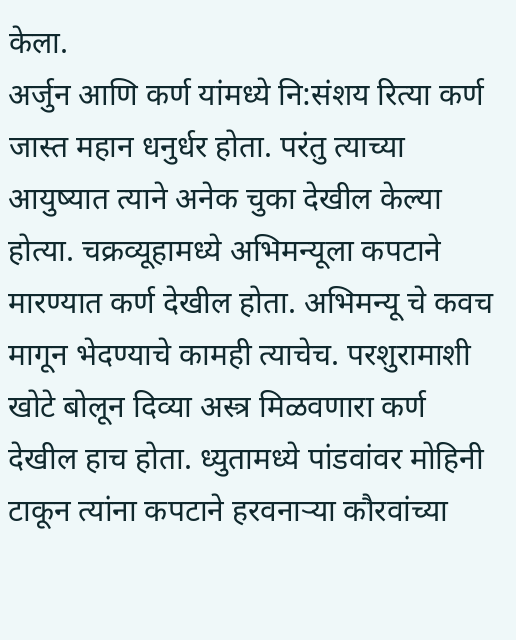केला.
अर्जुन आणि कर्ण यांमध्ये नि:संशय रित्या कर्ण जास्त महान धनुर्धर होता. परंतु त्याच्या आयुष्यात त्याने अनेक चुका देखील केल्या होत्या. चक्रव्यूहामध्ये अभिमन्यूला कपटाने मारण्यात कर्ण देखील होता. अभिमन्यू चे कवच मागून भेदण्याचे कामही त्याचेच. परशुरामाशी खोटे बोलून दिव्या अस्त्र मिळवणारा कर्ण देखील हाच होता. ध्युतामध्ये पांडवांवर मोहिनी टाकून त्यांना कपटाने हरवनाऱ्या कौरवांच्या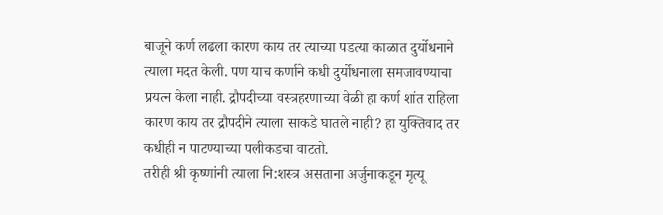बाजूने कर्ण लढला कारण काय तर त्याच्या पडत्या काळात दुर्योधनाने त्याला मदत केली. पण याच कर्णाने कधी दुर्योधनाला समजावण्याचा प्रयत्न केला नाही. द्रौपदीच्या वस्त्रहरणाच्या वेळी हा कर्ण शांत राहिला कारण काय तर द्रौपदीने त्याला साकडे घातले नाही? हा युक्तिवाद तर कधीही न पाटण्याच्या पलीकडचा वाटतो.
तरीही श्री कृष्णांनी त्याला नि:शस्त्र असताना अर्जुनाकडून मृत्यू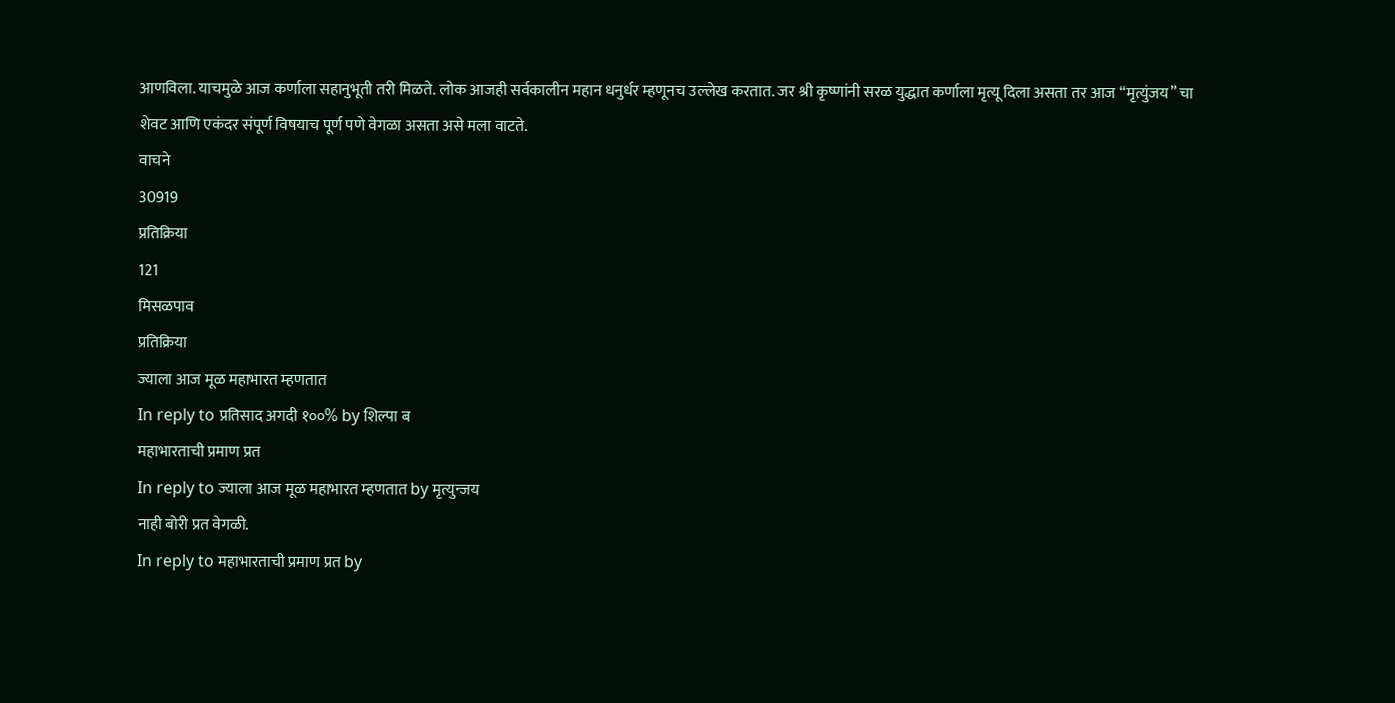आणविला. याचमुळे आज कर्णाला सहानुभूती तरी मिळते. लोक आजही सर्वकालीन महान धनुर्धर म्हणूनच उल्लेख करतात. जर श्री कृष्णांनी सरळ युद्धात कर्णाला मृत्यू दिला असता तर आज “मृत्युंजय” चा शेवट आणि एकंदर संपूर्ण विषयाच पूर्ण पणे वेगळा असता असे मला वाटते.
वाचने
30919
प्रतिक्रिया
121
मिसळपाव
प्रतिक्रिया
ज्याला आज मूळ महाभारत म्हणतात
In reply to प्रतिसाद अगदी १००% by शिल्पा ब
महाभारताची प्रमाण प्रत
In reply to ज्याला आज मूळ महाभारत म्हणतात by मृत्युन्जय
नाही बोरी प्रत वेगळी.
In reply to महाभारताची प्रमाण प्रत by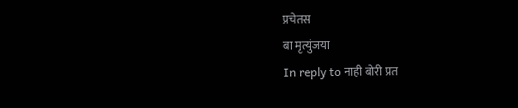प्रचेतस
बा मृत्युंजया
In reply to नाही बोरी प्रत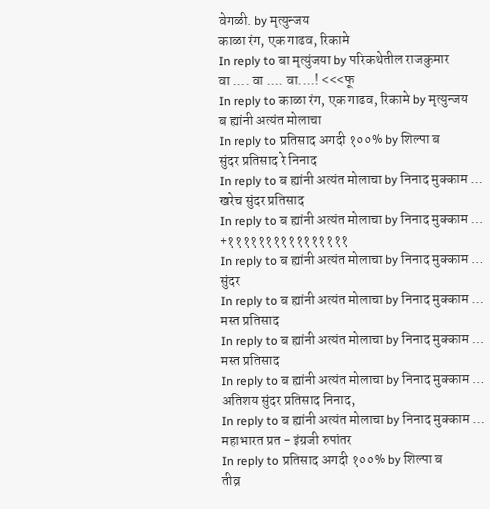वेगळी. by मृत्युन्जय
काळा रंग, एक गाढव, रिकामे
In reply to बा मृत्युंजया by परिकथेतील राजकुमार
वा .... वा .... वा....! <<<फू
In reply to काळा रंग, एक गाढव, रिकामे by मृत्युन्जय
ब ह्यांनी अत्यंत मोलाचा
In reply to प्रतिसाद अगदी १००% by शिल्पा ब
सुंदर प्रतिसाद रे निनाद
In reply to ब ह्यांनी अत्यंत मोलाचा by निनाद मुक्काम …
खरेच सुंदर प्रतिसाद
In reply to ब ह्यांनी अत्यंत मोलाचा by निनाद मुक्काम …
+११११११११११११११११
In reply to ब ह्यांनी अत्यंत मोलाचा by निनाद मुक्काम …
सुंदर
In reply to ब ह्यांनी अत्यंत मोलाचा by निनाद मुक्काम …
मस्त प्रतिसाद
In reply to ब ह्यांनी अत्यंत मोलाचा by निनाद मुक्काम …
मस्त प्रतिसाद
In reply to ब ह्यांनी अत्यंत मोलाचा by निनाद मुक्काम …
अतिशय सुंदर प्रतिसाद निनाद,
In reply to ब ह्यांनी अत्यंत मोलाचा by निनाद मुक्काम …
महाभारत प्रत - इंग्रजी रुपांतर
In reply to प्रतिसाद अगदी १००% by शिल्पा ब
तीव्र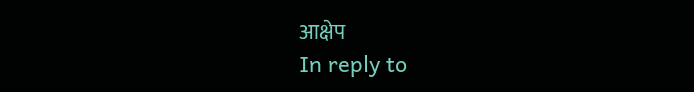आक्षेप
In reply to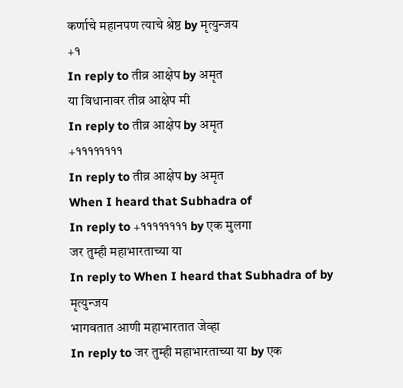कर्णाचे महानपण त्याचे श्रेष्ठ by मृत्युन्जय
+१
In reply to तीव्र आक्षेप by अमृत
या विधानावर तीव्र आक्षेप मी
In reply to तीव्र आक्षेप by अमृत
+११११११११
In reply to तीव्र आक्षेप by अमृत
When I heard that Subhadra of
In reply to +११११११११ by एक मुलगा
जर तुम्ही महाभारताच्या या
In reply to When I heard that Subhadra of by मृत्युन्जय
भागवतात आणी महाभारतात जेव्हा
In reply to जर तुम्ही महाभारताच्या या by एक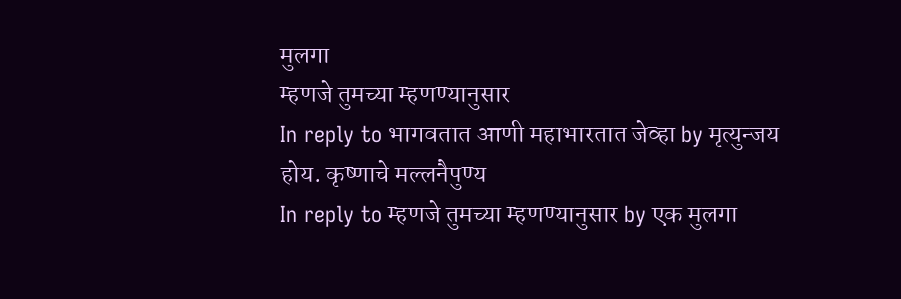मुलगा
म्हणजे तुमच्या म्हणण्यानुसार
In reply to भागवतात आणी महाभारतात जेव्हा by मृत्युन्जय
होय. कृष्णाचे मल्लनैपुण्य
In reply to म्हणजे तुमच्या म्हणण्यानुसार by एक मुलगा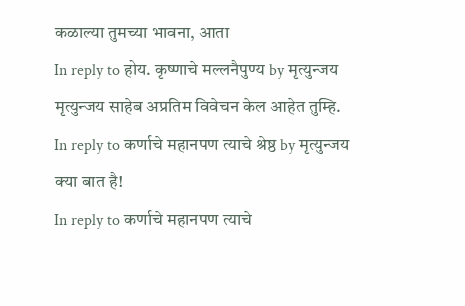कळाल्या तुमच्या भावना, आता
In reply to होय. कृष्णाचे मल्लनैपुण्य by मृत्युन्जय
मृत्युन्जय साहेब अप्रतिम विवेचन केल आहेत तुम्हि.
In reply to कर्णाचे महानपण त्याचे श्रेष्ठ by मृत्युन्जय
क्या बात है!
In reply to कर्णाचे महानपण त्याचे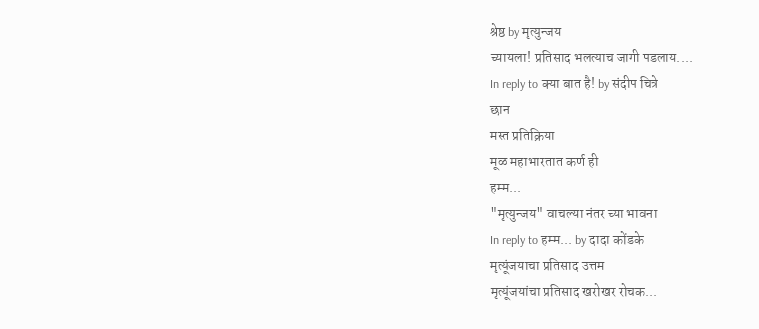श्रेष्ठ by मृत्युन्जय
च्यायला! प्रतिसाद भलत्याच जागी पडलाय....
In reply to क्या बात है! by संदीप चित्रे
छान
मस्त प्रतिक्रिया
मूळ महाभारतात कर्ण ही
हम्म...
"मृत्युन्जय" वाचल्या नंतर च्या भावना
In reply to हम्म... by दादा कोंडके
मृत्यूंजयाचा प्रतिसाद उत्तम
मृत्यूंजयांचा प्रतिसाद खरोखर रोचक...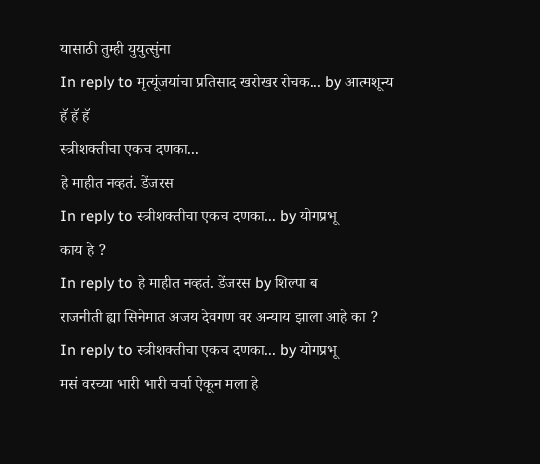यासाठी तुम्ही युयुत्सुंना
In reply to मृत्यूंजयांचा प्रतिसाद खरोखर रोचक... by आत्मशून्य
हॅ हॅ हॅ
स्त्रीशक्तीचा एकच दणका...
हे माहीत नव्हतं. डेंजरस
In reply to स्त्रीशक्तीचा एकच दणका... by योगप्रभू
काय हे ?
In reply to हे माहीत नव्हतं. डेंजरस by शिल्पा ब
राजनीती ह्या सिनेमात अजय देवगण वर अन्याय झाला आहे का ?
In reply to स्त्रीशक्तीचा एकच दणका... by योगप्रभू
मसं वरच्या भारी भारी चर्चा ऐकून मला हे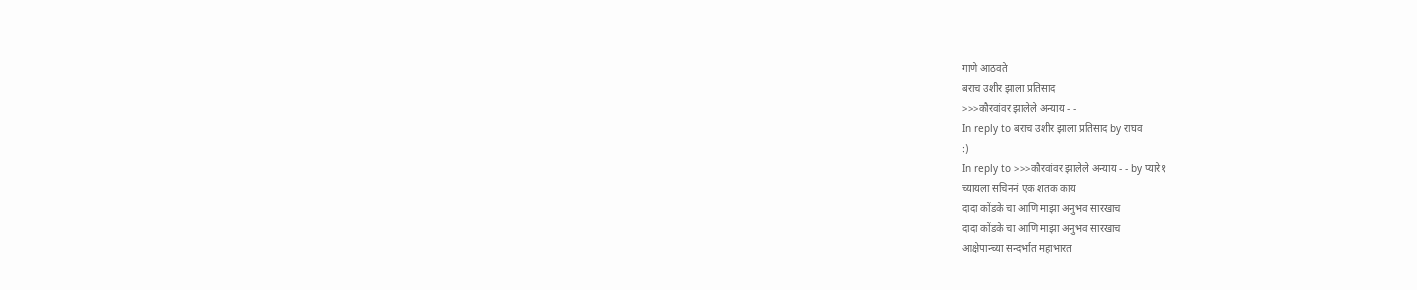गाणे आठवते
बराच उशीर झाला प्रतिसाद
>>>कौरवांवर झालेले अन्याय - -
In reply to बराच उशीर झाला प्रतिसाद by राघव
:)
In reply to >>>कौरवांवर झालेले अन्याय - - by प्यारे१
च्यायला सचिननं एक शतक काय
दादा कोंडके चा आणि माझा अनुभव सारखाच
दादा कोंडके चा आणि माझा अनुभव सारखाच
आक्षेपान्च्या सन्दर्भात महाभारत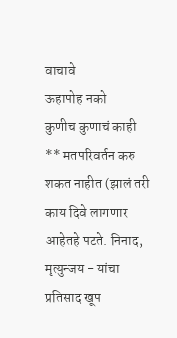वाचावे
ऊहापोह नको
कुणीच कुणाचं काही ** मतपरिवर्तन करु शकत नाहीत (झालं तरी काय दिवे लागणार आहेतहे पटते. निनाद, मृत्युन्जय - यांचा प्रतिसाद खूप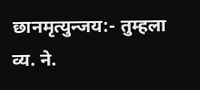छानमृत्युन्जय:- तुम्हला व्य. ने.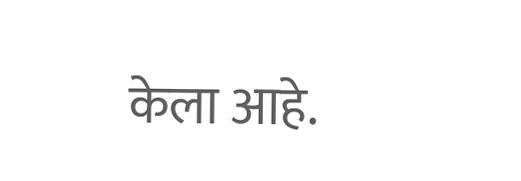केला आहे.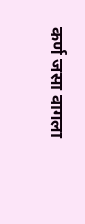कर्ण जसा वागला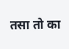तसा तो का